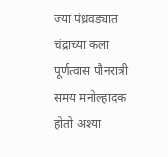ज्या पंध्रवड्यात चंद्राच्या कला पूर्णत्वास पौनरात्री समय मनोल्हादक होतो अश्या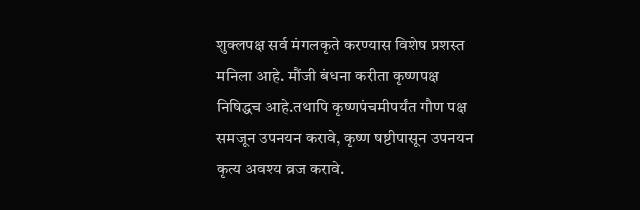शुक्लपक्ष सर्व मंगलकृते करण्यास विशेष प्रशस्त मनिला आहे. मौंजी बंधना करीता कृष्णपक्ष निषिद्धच आहे.तथापि कृष्णपंचमीपर्यंत गौण पक्ष समजून उपनयन करावे, कृष्ण षष्टीपासून उपनयन कृत्य अवश्य व्रज करावे.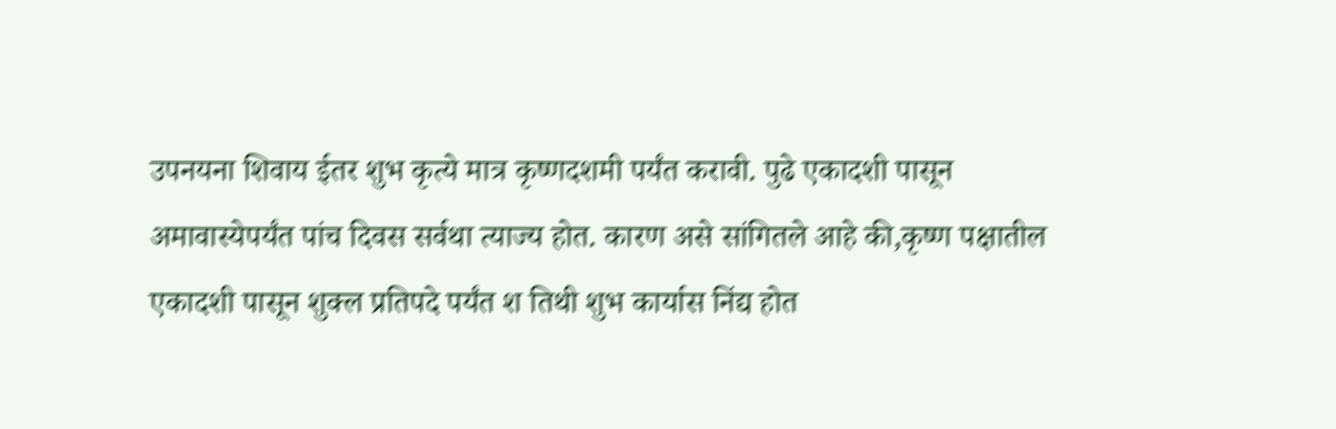उपनयना शिवाय ईतर शुभ कृत्ये मात्र कृष्णदशमी पर्यंत करावी. पुढे एकादशी पासून अमावास्येपर्यंत पांच दिवस सर्वथा त्याज्य होत. कारण असे सांगितले आहे की,कृष्ण पक्षातील एकादशी पासून शुक्ल प्रतिपदे पर्यंत श तिथी शुभ कार्यास निंद्य होत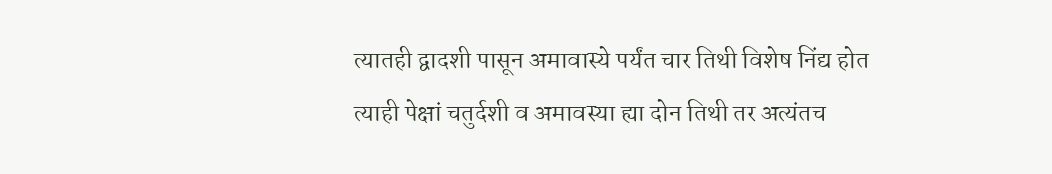त्यातही द्वादशी पासून अमावास्ये पर्यंत चार तिथी विशेष निंद्य होत त्याही पेक्षां चतुर्दशी व अमावस्या ह्या दोन तिथी तर अत्यंतच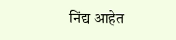निंद्य आहेत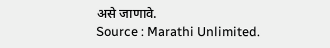असे जाणावे.
Source : Marathi Unlimited.